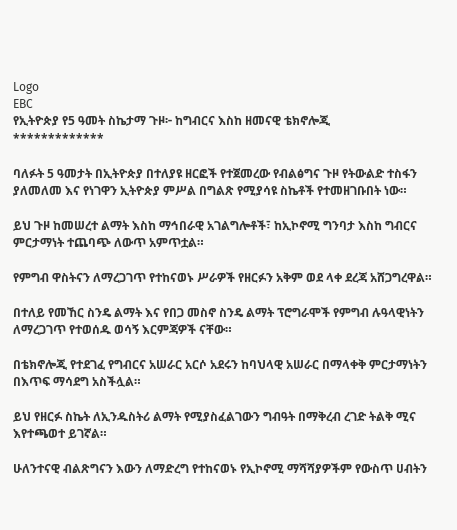Logo
EBC
የኢትዮጵያ የ5 ዓመት ስኬታማ ጉዞ፦ ከግብርና እስከ ዘመናዊ ቴክኖሎጂ
*************

ባለፉት 5 ዓመታት በኢትዮጵያ በተለያዩ ዘርፎች የተጀመረው የብልፅግና ጉዞ የትውልድ ተስፋን ያለመለመ እና የነገዋን ኢትዮጵያ ምሥል በግልጽ የሚያሳዩ ስኬቶች የተመዘገቡበት ነው።

ይህ ጉዞ ከመሠረተ ልማት እስከ ማኅበራዊ አገልግሎቶች፣ ከኢኮኖሚ ግንባታ እስከ ግብርና ምርታማነት ተጨባጭ ለውጥ አምጥቷል።

የምግብ ዋስትናን ለማረጋገጥ የተከናወኑ ሥራዎች የዘርፉን አቅም ወደ ላቀ ደረጃ አሸጋግረዋል።

በተለይ የመኸር ስንዴ ልማት እና የበጋ መስኖ ስንዴ ልማት ፕሮግራሞች የምግብ ሉዓላዊነትን ለማረጋገጥ የተወሰዱ ወሳኝ እርምጃዎች ናቸው።

በቴክኖሎጂ የተደገፈ የግብርና አሠራር አርሶ አደሩን ከባህላዊ አሠራር በማላቀቅ ምርታማነትን በእጥፍ ማሳደግ አስችሏል።

ይህ የዘርፉ ስኬት ለኢንዱስትሪ ልማት የሚያስፈልገውን ግብዓት በማቅረብ ረገድ ትልቅ ሚና እየተጫወተ ይገኛል።

ሁለንተናዊ ብልጽግናን እውን ለማድረግ የተከናወኑ የኢኮኖሚ ማሻሻያዎችም የውስጥ ሀብትን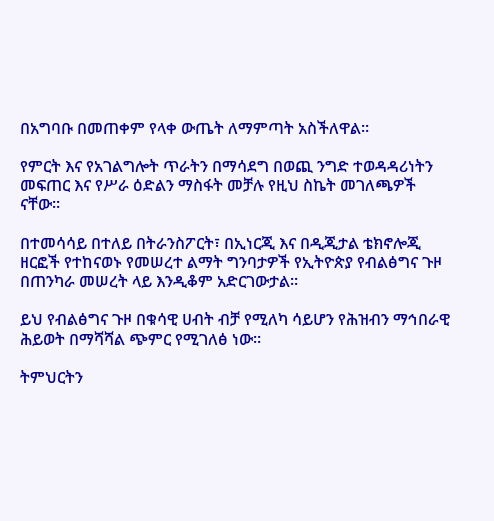በአግባቡ በመጠቀም የላቀ ውጤት ለማምጣት አስችለዋል።

የምርት እና የአገልግሎት ጥራትን በማሳደግ በወጪ ንግድ ተወዳዳሪነትን መፍጠር እና የሥራ ዕድልን ማስፋት መቻሉ የዚህ ስኬት መገለጫዎች ናቸው።

በተመሳሳይ በተለይ በትራንስፖርት፣ በኢነርጂ እና በዲጂታል ቴክኖሎጂ ዘርፎች የተከናወኑ የመሠረተ ልማት ግንባታዎች የኢትዮጵያ የብልፅግና ጉዞ በጠንካራ መሠረት ላይ እንዲቆም አድርገውታል።

ይህ የብልፅግና ጉዞ በቁሳዊ ሀብት ብቻ የሚለካ ሳይሆን የሕዝብን ማኅበራዊ ሕይወት በማሻሻል ጭምር የሚገለፅ ነው።

ትምህርትን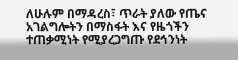ለሁሉም በማዳረስ፣ ጥራት ያለው የጤና አገልግሎትን በማስፋት እና የዜጎችን ተጠቃሚነት የሚያረጋግጡ የደኅንነት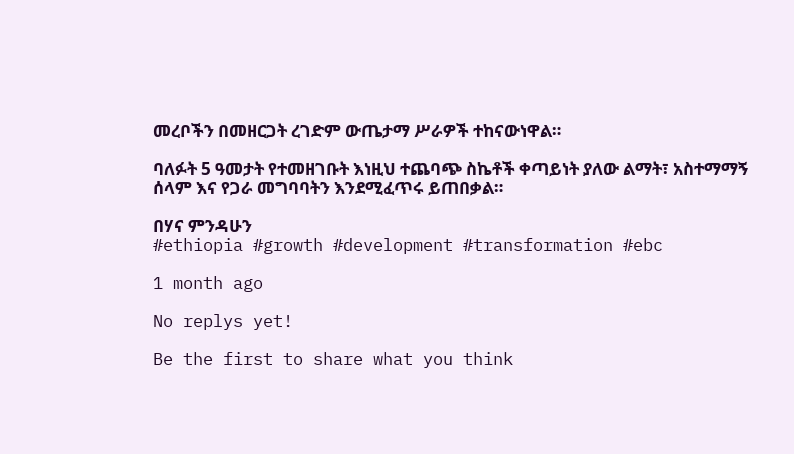መረቦችን በመዘርጋት ረገድም ውጤታማ ሥራዎች ተከናውነዋል።

ባለፉት 5 ዓመታት የተመዘገቡት እነዚህ ተጨባጭ ስኬቶች ቀጣይነት ያለው ልማት፣ አስተማማኝ ሰላም እና የጋራ መግባባትን እንደሚፈጥሩ ይጠበቃል።

በሃና ምንዳሁን
#ethiopia #growth #development #transformation #ebc

1 month ago

No replys yet!

Be the first to share what you think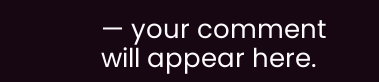— your comment will appear here.